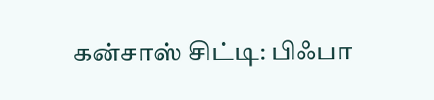கன்சாஸ் சிட்டி: பிஃபா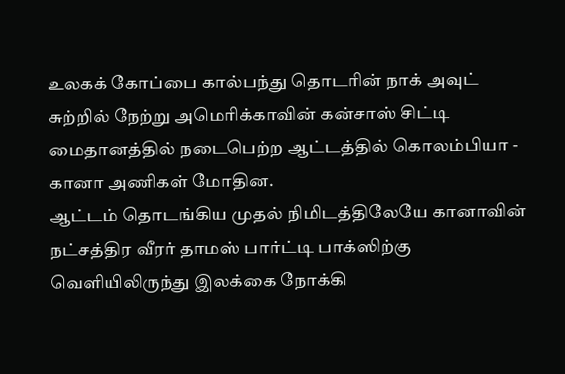உலகக் கோப்பை கால்பந்து தொடரின் நாக் அவுட் சுற்றில் நேற்று அமெரிக்காவின் கன்சாஸ் சிட்டி மைதானத்தில் நடைபெற்ற ஆட்டத்தில் கொலம்பியா - கானா அணிகள் மோதின.
ஆட்டம் தொடங்கிய முதல் நிமிடத்திலேயே கானாவின் நட்சத்திர வீரர் தாமஸ் பார்ட்டி பாக்ஸிற்கு வெளியிலிருந்து இலக்கை நோக்கி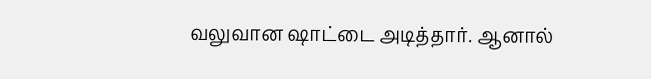வலுவான ஷாட்டை அடித்தார். ஆனால்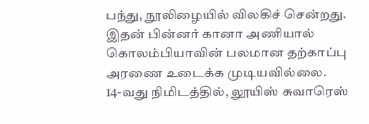பந்து, நூலிழையில் விலகிச் சென்றது. இதன் பின்னர் கானா அணியால் கொலம்பியாவின் பலமான தற்காப்பு அரணை உடைக்க முடியவில்லை.
14-வது நிமிடத்தில், லூயிஸ் சுவாரெஸ்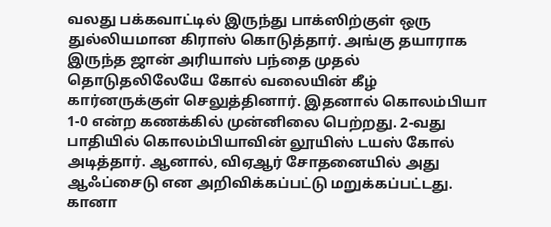வலது பக்கவாட்டில் இருந்து பாக்ஸிற்குள் ஒரு துல்லியமான கிராஸ் கொடுத்தார். அங்கு தயாராக இருந்த ஜான் அரியாஸ் பந்தை முதல் தொடுதலிலேயே கோல் வலையின் கீழ் கார்னருக்குள் செலுத்தினார். இதனால் கொலம்பியா 1-0 என்ற கணக்கில் முன்னிலை பெற்றது. 2-வது பாதியில் கொலம்பியாவின் லூயிஸ் டயஸ் கோல் அடித்தார். ஆனால், விஏஆர் சோதனையில் அது ஆஃப்சைடு என அறிவிக்கப்பட்டு மறுக்கப்பட்டது.
கானா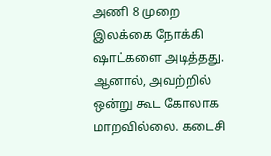அணி 8 முறை இலக்கை நோக்கி ஷாட்களை அடித்தது. ஆனால், அவற்றில் ஒன்று கூட கோலாக மாறவில்லை. கடைசி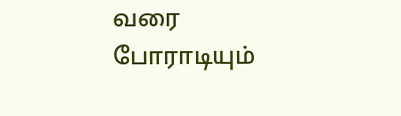வரை போராடியும்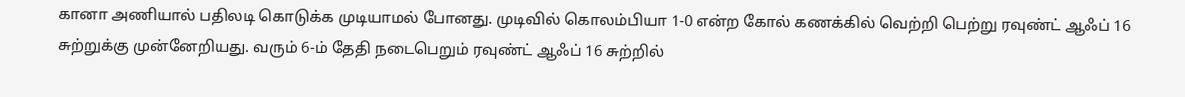கானா அணியால் பதிலடி கொடுக்க முடியாமல் போனது. முடிவில் கொலம்பியா 1-0 என்ற கோல் கணக்கில் வெற்றி பெற்று ரவுண்ட் ஆஃப் 16 சுற்றுக்கு முன்னேறியது. வரும் 6-ம் தேதி நடைபெறும் ரவுண்ட் ஆஃப் 16 சுற்றில்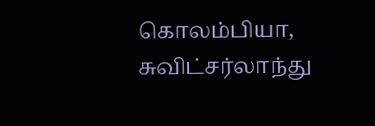கொலம்பியா, சுவிட்சர்லாந்து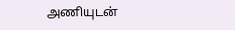அணியுடன்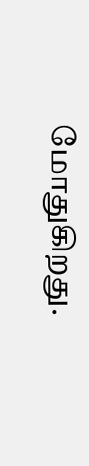மோதுகிறது.